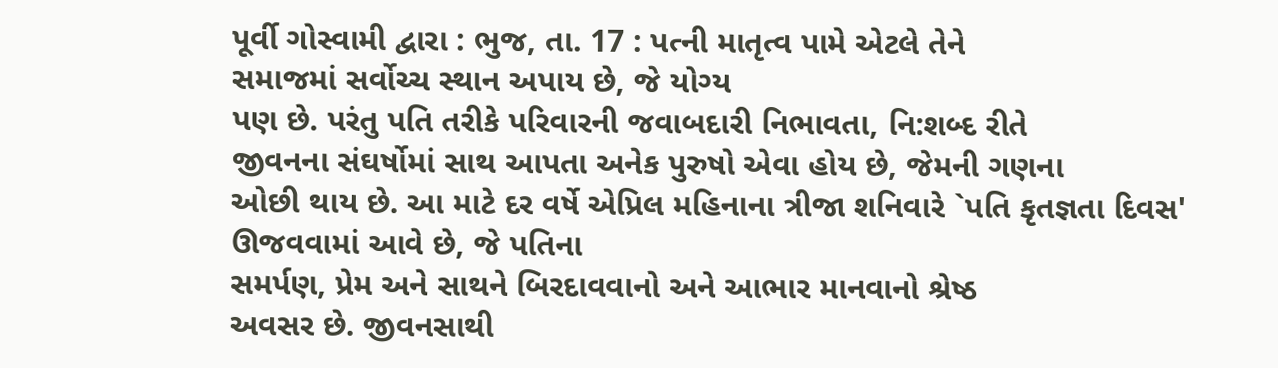પૂર્વી ગોસ્વામી દ્વારા : ભુજ, તા. 17 : પત્ની માતૃત્વ પામે એટલે તેને
સમાજમાં સર્વોચ્ચ સ્થાન અપાય છે, જે યોગ્ય
પણ છે. પરંતુ પતિ તરીકે પરિવારની જવાબદારી નિભાવતા, નિ:શબ્દ રીતે
જીવનના સંઘર્ષોમાં સાથ આપતા અનેક પુરુષો એવા હોય છે, જેમની ગણના
ઓછી થાય છે. આ માટે દર વર્ષે એપ્રિલ મહિનાના ત્રીજા શનિવારે `પતિ કૃતજ્ઞતા દિવસ' ઊજવવામાં આવે છે, જે પતિના
સમર્પણ, પ્રેમ અને સાથને બિરદાવવાનો અને આભાર માનવાનો શ્રેષ્ઠ
અવસર છે. જીવનસાથી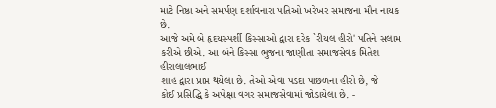માટે નિષ્ઠા અને સમર્પણ દર્શાવનારા પતિઓ ખરેખર સમાજના મૌન નાયક છે.
આજે અમે બે હૃદયસ્પર્શી કિસ્સાઓ દ્વારા દરેક `રીયલ હીરો' પતિને સલામ કરીએ છીએ. આ બંને કિસ્સા ભુજના જાણીતા સમાજસેવક મિતેશ હીરાલાલભાઈ
શાહ દ્વારા પ્રાપ્ત થયેલા છે. તેઓ એવા પડદા પાછળના હીરો છે, જે
કોઈ પ્રસિદ્ધિ કે અપેક્ષા વગર સમાજસેવામાં જોડાયેલા છે. -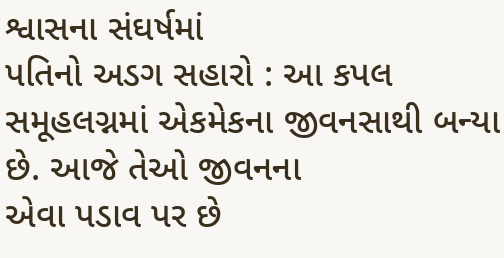શ્વાસના સંઘર્ષમાં
પતિનો અડગ સહારો : આ કપલ સમૂહલગ્નમાં એકમેકના જીવનસાથી બન્યા છે. આજે તેઓ જીવનના
એવા પડાવ પર છે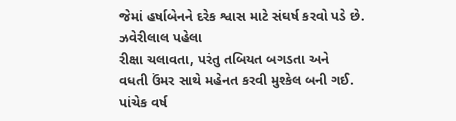જેમાં હર્ષાબેનને દરેક શ્વાસ માટે સંઘર્ષ કરવો પડે છે. ઝવેરીલાલ પહેલા
રીક્ષા ચલાવતા, પરંતુ તબિયત બગડતા અને
વધતી ઉંમર સાથે મહેનત કરવી મુશ્કેલ બની ગઈ. પાંચેક વર્ષ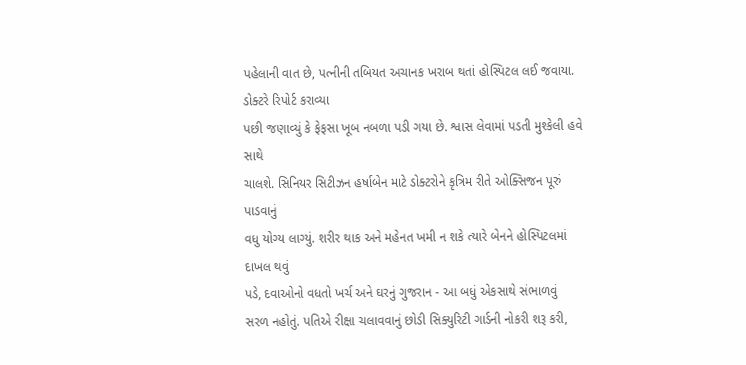પહેલાની વાત છે, પત્નીની તબિયત અચાનક ખરાબ થતાં હોસ્પિટલ લઈ જવાયા. ડોક્ટરે રિપોર્ટ કરાવ્યા
પછી જણાવ્યું કે ફેફસા ખૂબ નબળા પડી ગયા છે. શ્વાસ લેવામાં પડતી મુશ્કેલી હવે સાથે
ચાલશે. સિનિયર સિટીઝન હર્ષાબેન માટે ડોક્ટરોને કૃત્રિમ રીતે ઓક્સિજન પૂરું પાડવાનું
વધુ યોગ્ય લાગ્યું. શરીર થાક અને મહેનત ખમી ન શકે ત્યારે બેનને હોસ્પિટલમાં દાખલ થવું
પડે, દવાઓનો વધતો ખર્ચ અને ઘરનું ગુજરાન - આ બધું એકસાથે સંભાળવું
સરળ નહોતું. પતિએ રીક્ષા ચલાવવાનું છોડી સિક્યુરિટી ગાર્ડની નોકરી શરૂ કરી,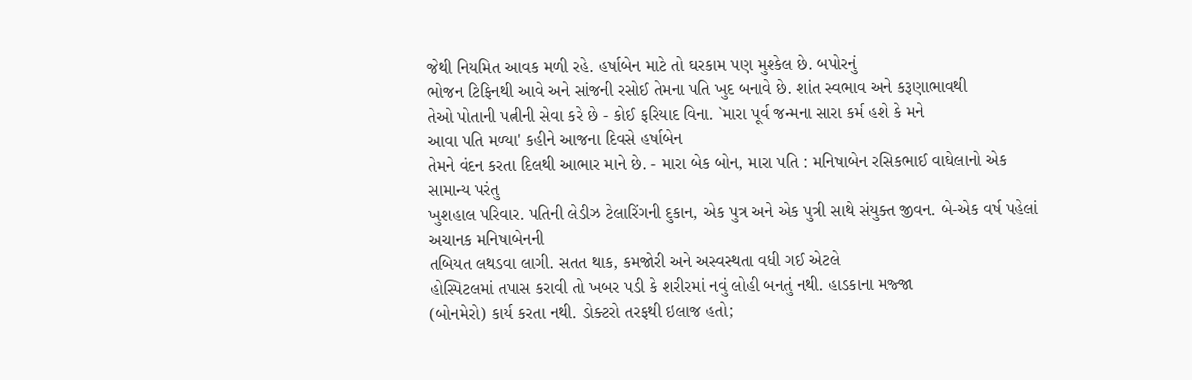જેથી નિયમિત આવક મળી રહે. હર્ષાબેન માટે તો ઘરકામ પણ મુશ્કેલ છે. બપોરનું
ભોજન ટિફિનથી આવે અને સાંજની રસોઈ તેમના પતિ ખુદ બનાવે છે. શાંત સ્વભાવ અને કરૂણાભાવથી
તેઓ પોતાની પત્નીની સેવા કરે છે - કોઈ ફરિયાદ વિના. `મારા પૂર્વ જન્મના સારા કર્મ હશે કે મને
આવા પતિ મળ્યા' કહીને આજના દિવસે હર્ષાબેન
તેમને વંદન કરતા દિલથી આભાર માને છે. - મારા બેક બોન, મારા પતિ : મનિષાબેન રસિકભાઈ વાઘેલાનો એક સામાન્ય પરંતુ
ખુશહાલ પરિવાર. પતિની લેડીઝ ટેલારિંગની દુકાન, એક પુત્ર અને એક પુત્રી સાથે સંયુક્ત જીવન. બે-એક વર્ષ પહેલાં અચાનક મનિષાબેનની
તબિયત લથડવા લાગી. સતત થાક, કમજોરી અને અસ્વસ્થતા વધી ગઈ એટલે
હોસ્પિટલમાં તપાસ કરાવી તો ખબર પડી કે શરીરમાં નવું લોહી બનતું નથી. હાડકાના મજ્જા
(બોનમેરો) કાર્ય કરતા નથી. ડોક્ટરો તરફથી ઇલાજ હતો;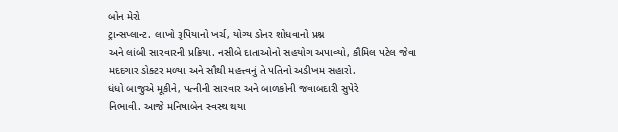બોન મેરો
ટ્રાન્સપ્લાન્ટ. લાખો રૂપિયાનો ખર્ચ, યોગ્ય ડોનર શોધવાનો પ્રશ્ન
અને લાંબી સારવારની પ્રક્રિયા. નસીબે દાતાઓનો સહયોગ અપાવ્યો, કૌમિલ પટેલ જેવા મદદગાર ડોક્ટર મળ્યા અને સૌથી મહત્ત્વનું તે પતિનો અડીખમ સહારો.
ધંધો બાજુએ મૂકીને, પત્નીની સારવાર અને બાળકોની જવાબદારી સુપેરે
નિભાવી. આજે મનિષાબેન સ્વસ્થ થયા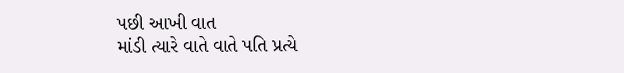પછી આખી વાત
માંડી ત્યારે વાતે વાતે પતિ પ્રત્યે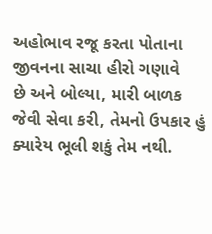અહોભાવ રજૂ કરતા પોતાના જીવનના સાચા હીરો ગણાવે
છે અને બોલ્યા, મારી બાળક જેવી સેવા કરી, તેમનો ઉપકાર હું ક્યારેય ભૂલી શકું તેમ નથી.